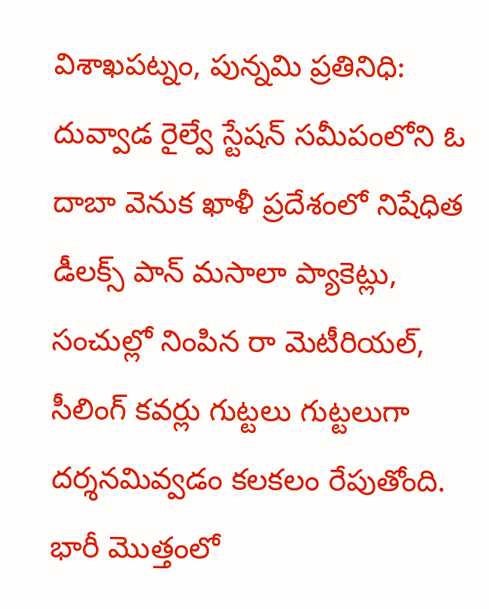విశాఖపట్నం, పున్నమి ప్రతినిధి:
దువ్వాడ రైల్వే స్టేషన్ సమీపంలోని ఓ దాబా వెనుక ఖాళీ ప్రదేశంలో నిషేధిత డీలక్స్ పాన్ మసాలా ప్యాకెట్లు, సంచుల్లో నింపిన రా మెటీరియల్, సీలింగ్ కవర్లు గుట్టలు గుట్టలుగా దర్శనమివ్వడం కలకలం రేపుతోంది. భారీ మొత్తంలో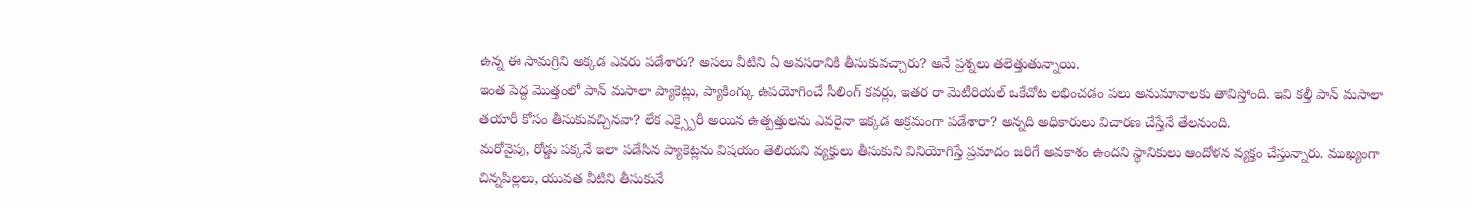ఉన్న ఈ సామగ్రిని అక్కడ ఎవరు పడేశారు? అసలు వీటిని ఏ అవసరానికి తీసుకువచ్చారు? అనే ప్రశ్నలు తలెత్తుతున్నాయి.
ఇంత పెద్ద మొత్తంలో పాన్ మసాలా ప్యాకెట్లు, ప్యాకింగ్కు ఉపయోగించే సీలింగ్ కవర్లు, ఇతర రా మెటీరియల్ ఒకేచోట లభించడం పలు అనుమానాలకు తావిస్తోంది. ఇవి కల్తీ పాన్ మసాలా తయారీ కోసం తీసుకువచ్చినవా? లేక ఎక్స్పైరీ అయిన ఉత్పత్తులను ఎవరైనా ఇక్కడ అక్రమంగా పడేశారా? అన్నది అధికారులు విచారణ చేస్తేనే తేలనుంది.
మరోవైపు, రోడ్డు పక్కనే ఇలా పడేసిన ప్యాకెట్లను విషయం తెలియని వ్యక్తులు తీసుకుని వినియోగిస్తే ప్రమాదం జరిగే అవకాశం ఉందని స్థానికులు ఆందోళన వ్యక్తం చేస్తున్నారు. ముఖ్యంగా చిన్నపిల్లలు, యువత వీటిని తీసుకునే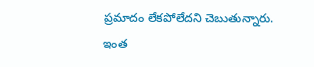ప్రమాదం లేకపోలేదని చెబుతున్నారు.
ఇంత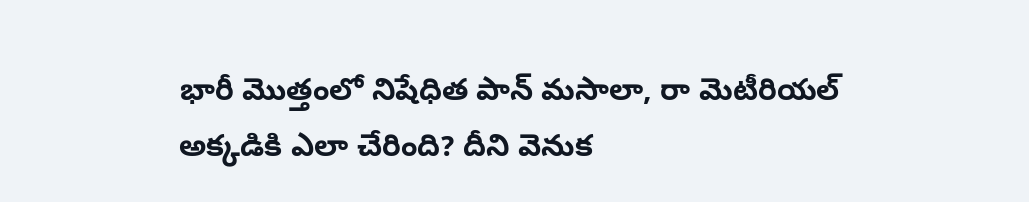భారీ మొత్తంలో నిషేధిత పాన్ మసాలా, రా మెటీరియల్ అక్కడికి ఎలా చేరింది? దీని వెనుక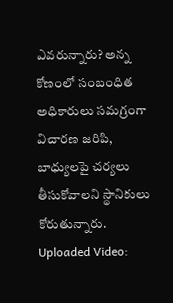ఎవరున్నారు? అన్న కోణంలో సంబంధిత అధికారులు సమగ్రంగా విచారణ జరిపి, బాధ్యులపై చర్యలు తీసుకోవాలని స్థానికులు కోరుతున్నారు.
Uploaded Video: